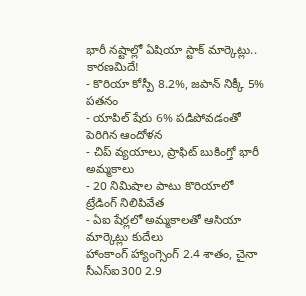భారీ నష్టాల్లో ఏషియా స్టాక్ మార్కెట్లు.. కారణమిదే!
- కొరియా కోస్పీ 8.2%, జపాన్ నిక్కీ 5% పతనం
- యాపిల్ షేరు 6% పడిపోవడంతో పెరిగిన ఆందోళన
- చిప్ వ్యయాలు, ప్రాఫిట్ బుకింగ్తో భారీ అమ్మకాలు
- 20 నిమిషాల పాటు కొరియాలో ట్రేడింగ్ నిలిపివేత
- ఏఐ షేర్లలో అమ్మకాలతో ఆసియా మార్కెట్లు కుదేలు
హాంకాంగ్ హ్యాంగ్సెంగ్ 2.4 శాతం, చైనా సీఎస్ఐ300 2.9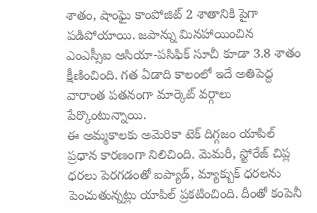శాతం, షాంఘై కాంపోజిట్ 2 శాతానికి పైగా పడిపోయాయి. జపాన్ను మినహాయించిన ఎంఎస్సీఐ ఆసియా-పసిఫిక్ సూచీ కూడా 3.8 శాతం క్షీణించింది. గత ఏడాది కాలంలో ఇదే అతిపెద్ద వారాంత పతనంగా మార్కెట్ వర్గాలు పేర్కొంటున్నాయి.
ఈ అమ్మకాలకు అమెరికా టెక్ దిగ్గజం యాపిల్ ప్రధాన కారణంగా నిలిచింది. మెమరీ, స్టోరేజ్ చిప్ల ధరలు పెరగడంతో ఐప్యాడ్, మ్యాక్బుక్ ధరలను పెంచుతున్నట్లు యాపిల్ ప్రకటించింది. దీంతో కంపెనీ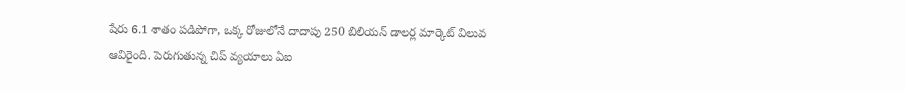షేరు 6.1 శాతం పడిపోగా, ఒక్క రోజులోనే దాదాపు 250 బిలియన్ డాలర్ల మార్కెట్ విలువ ఆవిరైంది. పెరుగుతున్న చిప్ వ్యయాలు ఏఐ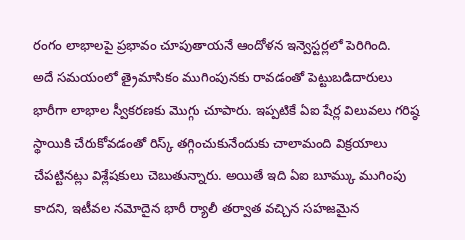రంగం లాభాలపై ప్రభావం చూపుతాయనే ఆందోళన ఇన్వెస్టర్లలో పెరిగింది.
అదే సమయంలో త్రైమాసికం ముగింపునకు రావడంతో పెట్టుబడిదారులు భారీగా లాభాల స్వీకరణకు మొగ్గు చూపారు. ఇప్పటికే ఏఐ షేర్ల విలువలు గరిష్ఠ స్థాయికి చేరుకోవడంతో రిస్క్ తగ్గించుకునేందుకు చాలామంది విక్రయాలు చేపట్టినట్లు విశ్లేషకులు చెబుతున్నారు. అయితే ఇది ఏఐ బూమ్కు ముగింపు కాదని, ఇటీవల నమోదైన భారీ ర్యాలీ తర్వాత వచ్చిన సహజమైన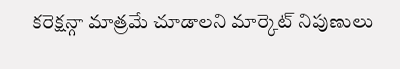కరెక్షన్గా మాత్రమే చూడాలని మార్కెట్ నిపుణులు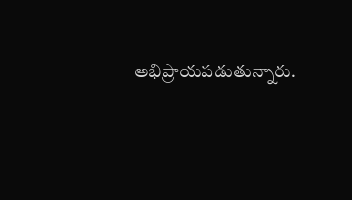అభిప్రాయపడుతున్నారు.